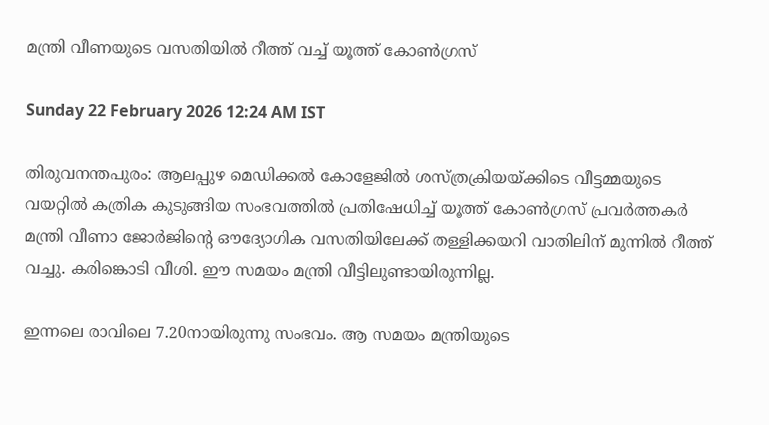മന്ത്രി വീണയുടെ വസതിയിൽ റീത്ത് വച്ച് യൂത്ത് കോൺഗ്രസ്

Sunday 22 February 2026 12:24 AM IST

തിരുവനന്തപുരം: ആലപ്പുഴ മെഡിക്കൽ കോളേജിൽ ശസ്ത്രക്രിയയ്ക്കിടെ വീട്ടമ്മയുടെ വയറ്റിൽ കത്രിക കുടുങ്ങിയ സംഭവത്തിൽ പ്രതിഷേധിച്ച് യൂത്ത് കോൺഗ്രസ് പ്രവർത്തകർ മന്ത്രി വീണാ ജോർജിന്റെ ഔദ്യോഗിക വസതിയിലേക്ക് തള്ളിക്കയറി വാതിലിന് മുന്നിൽ റീത്ത് വച്ചു. കരിങ്കൊടി വീശി. ഈ സമയം മന്ത്രി വീട്ടിലുണ്ടായിരുന്നില്ല.

ഇന്നലെ രാവിലെ 7.20നായിരുന്നു സംഭവം. ആ സമയം മന്ത്രിയുടെ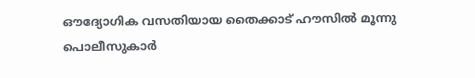ഔദ്യോഗിക വസതിയായ തൈക്കാട് ഹൗസിൽ മൂന്നു പൊലീസുകാർ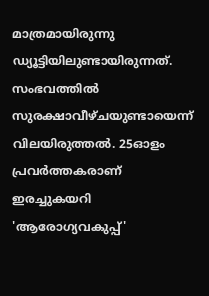മാത്രമായിരുന്നു ഡ്യൂട്ടിയിലുണ്ടായിരുന്നത്. സംഭവത്തിൽ സുരക്ഷാവീഴ്ചയുണ്ടായെന്ന് വിലയിരുത്തൽ. 25ഓളം പ്രവർത്തകരാണ് ഇരച്ചുകയറി 'ആരോഗ്യവകുപ്പ്'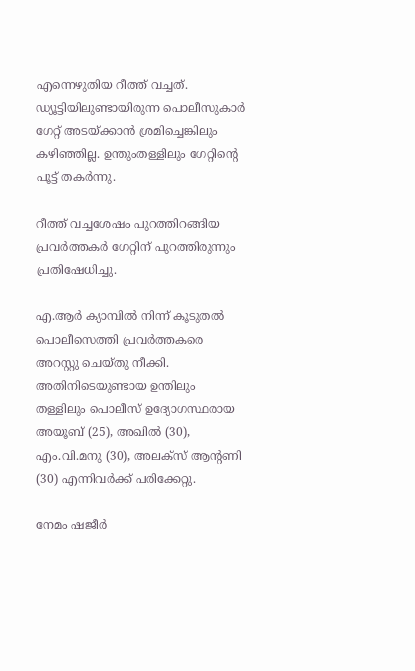എന്നെഴുതിയ റീത്ത് വച്ചത്. ഡ്യൂട്ടിയിലുണ്ടായിരുന്ന പൊലീസുകാർ ഗേറ്റ് അടയ്ക്കാൻ ശ്രമിച്ചെങ്കിലും കഴിഞ്ഞില്ല. ഉന്തുംതള്ളിലും ഗേറ്റിന്റെ പൂട്ട് തകർന്നു.

റീത്ത് വച്ചശേഷം പുറത്തിറങ്ങിയ പ്രവർത്തകർ ഗേറ്റിന് പുറത്തിരുന്നും പ്രതിഷേധിച്ചു.

എ.ആർ ക്യാമ്പിൽ നിന്ന് കൂടുതൽ പൊലീസെത്തി പ്രവർത്തകരെ അറസ്റ്റു ചെയ്തു നീക്കി. അതിനിടെയുണ്ടായ ഉന്തിലും തള്ളിലും പൊലീസ് ഉദ്യോഗസ്ഥരായ അയൂബ് (25), അഖിൽ (30), എം.വി.മനു (30), അലക്‌സ് ആന്റണി (30) എന്നിവർക്ക് പരിക്കേറ്റു.

നേമം ഷജീർ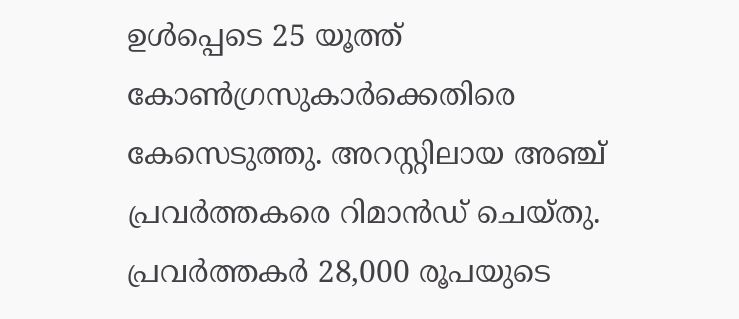ഉൾപ്പെടെ 25 യൂത്ത് കോൺഗ്രസുകാർക്കെതിരെ കേസെടുത്തു. അറസ്റ്റിലായ അഞ്ച് പ്രവർത്തകരെ റിമാൻഡ് ചെയ്തു. പ്രവർത്തകർ 28,000 രൂപയുടെ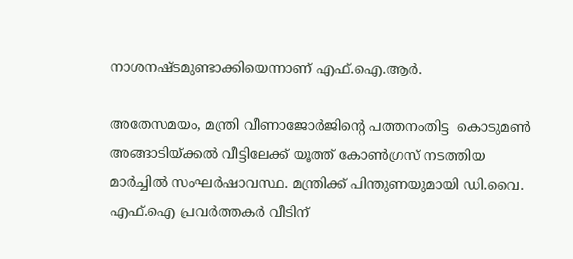നാശനഷ്ടമുണ്ടാക്കിയെന്നാണ് എഫ്‌.ഐ.ആർ.

അതേസമയം, മന്ത്രി വീണാജോർജിന്റെ പത്തനംതിട്ട  കൊടുമൺ അങ്ങാടിയ്ക്കൽ വീട്ടിലേക്ക് യൂത്ത് കോൺഗ്രസ് നടത്തിയ മാർച്ചിൽ സംഘർഷാവസ്ഥ. മന്ത്രിക്ക് പിന്തുണയുമായി ഡി.വൈ. എഫ്.ഐ പ്രവർത്തകർ വീടിന്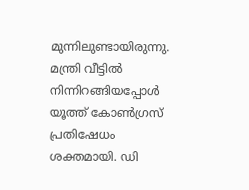മുന്നിലുണ്ടായിരുന്നു. മന്ത്രി വീട്ടിൽ നിന്നിറങ്ങിയപ്പോൾ യൂത്ത് കോൺഗ്രസ് പ്രതിഷേധം ശക്തമായി. ഡി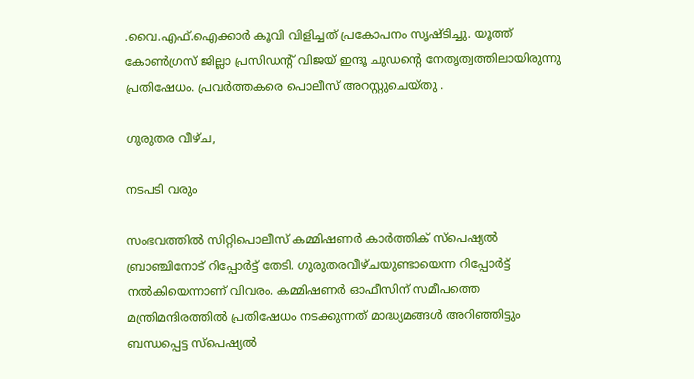.വൈ.എഫ്.ഐക്കാർ കൂവി വിളിച്ചത് പ്രകോപനം സൃഷ്ടിച്ചു. യൂത്ത് കോൺഗ്രസ് ജില്ലാ പ്രസിഡന്റ് വിജയ് ഇന്ദൂ ചുഡന്റെ നേതൃത്വത്തിലായിരുന്നു പ്രതിഷേധം. പ്രവർത്തകരെ പൊലീസ് അറസ്റ്റുചെയ്തു .

ഗുരുതര വീഴ്ച,

നടപടി വരും

സംഭവത്തിൽ സിറ്റിപൊലീസ് കമ്മിഷണർ കാർത്തിക് സ്പെഷ്യൽ ബ്രാഞ്ചിനോട് റിപ്പോർട്ട് തേടി. ഗുരുതരവീഴ്ചയുണ്ടായെന്ന റിപ്പോർട്ട് നൽകിയെന്നാണ് വിവരം. കമ്മിഷണർ ഓഫീസിന് സമീപത്തെ മന്ത്രിമന്ദിരത്തിൽ പ്രതിഷേധം നടക്കുന്നത് മാദ്ധ്യമങ്ങൾ അറിഞ്ഞിട്ടും ബന്ധപ്പെട്ട സ്‌പെഷ്യൽ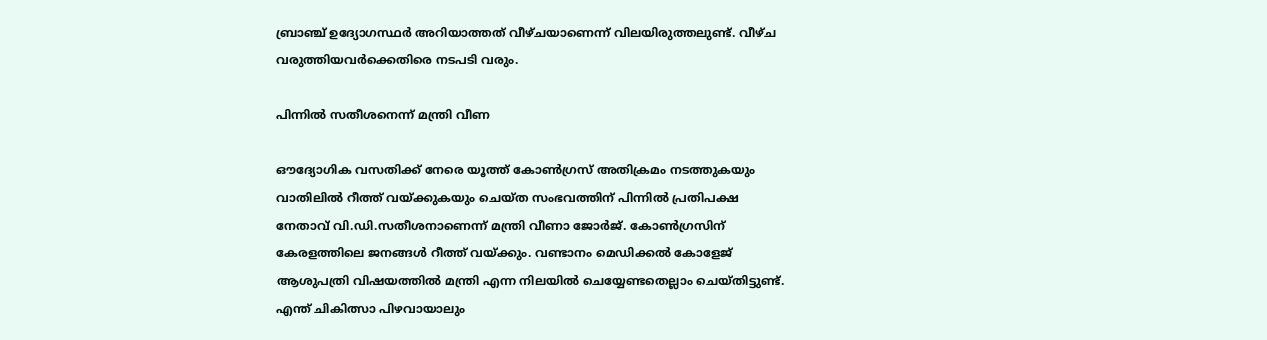ബ്രാഞ്ച് ഉദ്യോഗസ്ഥർ അറിയാത്തത് വീഴ്ചയാണെന്ന് വിലയിരുത്തലുണ്ട്. വീഴ്ച വരുത്തിയവർക്കെതിരെ നടപടി വരും.

പിന്നിൽ സതീശനെന്ന് മന്ത്രി വീണ

ഔദ്യോഗിക വസതിക്ക് നേരെ യൂത്ത് കോൺഗ്രസ് അതിക്രമം നടത്തുകയും വാതിലിൽ റീത്ത് വയ്ക്കുകയും ചെയ്ത സംഭവത്തിന് പിന്നിൽ പ്രതിപക്ഷ നേതാവ് വി.ഡി.സതീശനാണെന്ന് മന്ത്രി വീണാ ജോർജ്. കോൺഗ്രസിന് കേരളത്തിലെ ജനങ്ങൾ റീത്ത് വയ്ക്കും. വണ്ടാനം മെഡിക്കൽ കോളേജ് ആശുപത്രി വിഷയത്തിൽ മന്ത്രി എന്ന നിലയിൽ ചെയ്യേണ്ടതെല്ലാം ചെയ്തിട്ടുണ്ട്. എന്ത് ചികിത്സാ പിഴവായാലും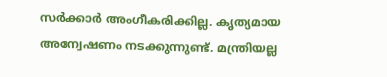സർക്കാർ അംഗീകരിക്കില്ല. കൃത്യമായ അന്വേഷണം നടക്കുന്നുണ്ട്. മന്ത്രിയല്ല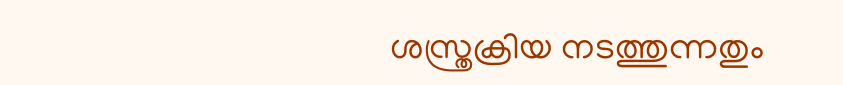ശസ്ത്രക്രിയ നടത്തുന്നതും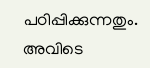പഠിപ്പിക്കുന്നതും. അവിടെ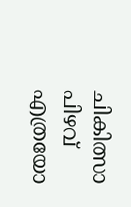ചികിത്സാ പിഴവ് എത്രയോ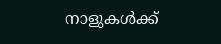നാളുകൾക്ക്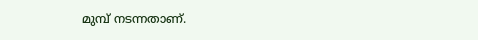മുമ്പ് നടന്നതാണ്.